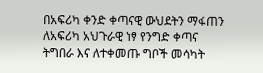በአፍሪካ ቀንድ ቀጣናዊ ውህደትን ማፋጠን ለአፍሪካ አህጉራዊ ነፃ የንግድ ቀጣና ትግበራ እና ለተቀመጡ ግቦች መሳካት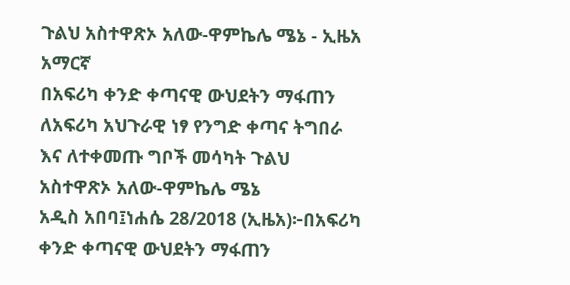ጉልህ አስተዋጽኦ አለው-ዋምኬሌ ሜኔ - ኢዜአ አማርኛ
በአፍሪካ ቀንድ ቀጣናዊ ውህደትን ማፋጠን ለአፍሪካ አህጉራዊ ነፃ የንግድ ቀጣና ትግበራ እና ለተቀመጡ ግቦች መሳካት ጉልህ አስተዋጽኦ አለው-ዋምኬሌ ሜኔ
አዲስ አበባ፤ነሐሴ 28/2018 (ኢዜአ)፦በአፍሪካ ቀንድ ቀጣናዊ ውህደትን ማፋጠን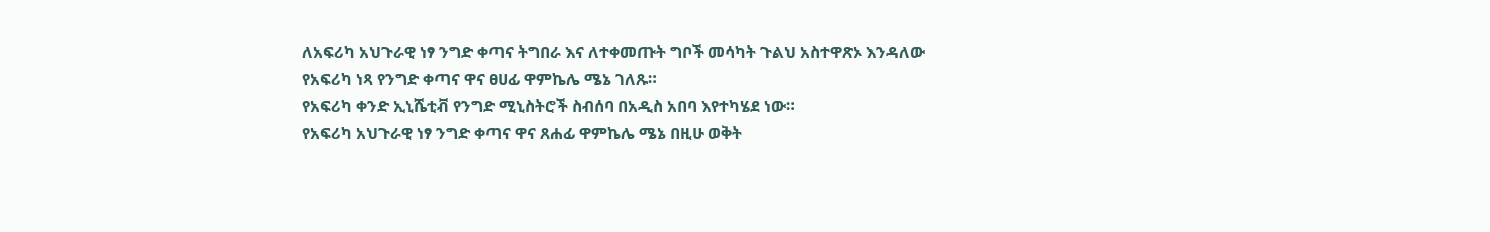ለአፍሪካ አህጉራዊ ነፃ ንግድ ቀጣና ትግበራ እና ለተቀመጡት ግቦች መሳካት ጉልህ አስተዋጽኦ እንዳለው የአፍሪካ ነጻ የንግድ ቀጣና ዋና ፀሀፊ ዋምኬሌ ሜኔ ገለጹ።
የአፍሪካ ቀንድ ኢኒሼቲቭ የንግድ ሚኒስትሮች ስብሰባ በአዲስ አበባ እየተካሄደ ነው።
የአፍሪካ አህጉራዊ ነፃ ንግድ ቀጣና ዋና ጸሐፊ ዋምኬሌ ሜኔ በዚሁ ወቅት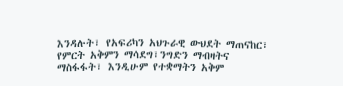እንዳሉት፣ የአፍሪካን አህጉራዊ ውህደት ማጠናከር፣ የምርት አቅምን ማሳደግ፣ንግድን ማብዛትና ማስፋፋት፣ እንዲሁም የተቋማትን አቅም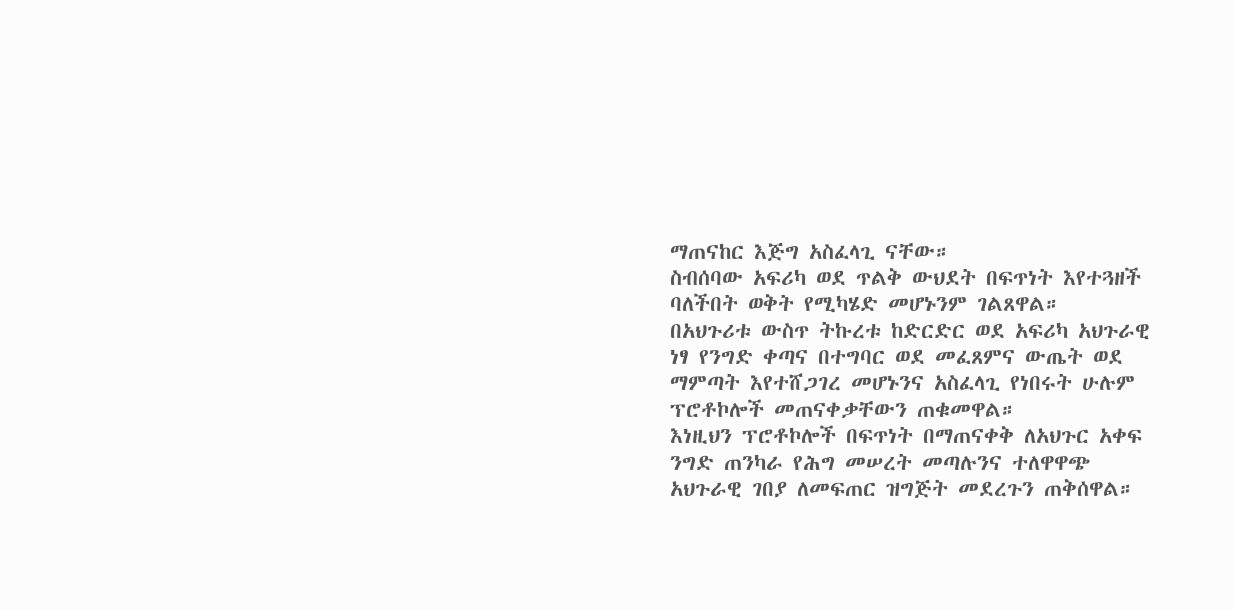ማጠናከር እጅግ አስፈላጊ ናቸው።
ስብሰባው አፍሪካ ወደ ጥልቅ ውህደት በፍጥነት እየተጓዘች ባለችበት ወቅት የሚካሄድ መሆኑንም ገልጸዋል።
በአህጉሪቱ ውስጥ ትኩረቱ ከድርድር ወደ አፍሪካ አህጉራዊ ነፃ የንግድ ቀጣና በተግባር ወደ መፈጸምና ውጤት ወደ ማምጣት እየተሸጋገረ መሆኑንና አስፈላጊ የነበሩት ሁሉም ፕሮቶኮሎች መጠናቀቃቸውን ጠቁመዋል።
እነዚህን ፕሮቶኮሎች በፍጥነት በማጠናቀቅ ለአህጉር አቀፍ ንግድ ጠንካራ የሕግ መሠረት መጣሉንና ተለዋዋጭ አህጉራዊ ገበያ ለመፍጠር ዝግጅት መደረጉን ጠቅሰዋል።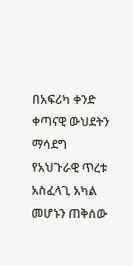በአፍሪካ ቀንድ ቀጣናዊ ውህደትን ማሳደግ የአህጉራዊ ጥረቱ አስፈላጊ አካል መሆኑን ጠቅሰው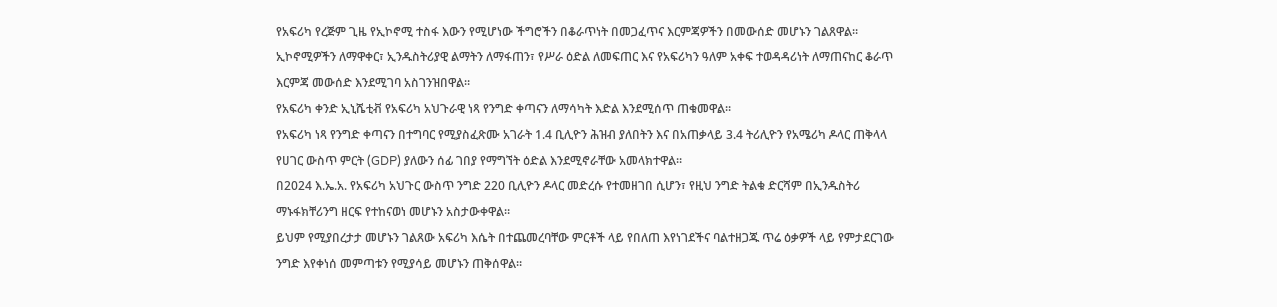የአፍሪካ የረጅም ጊዜ የኢኮኖሚ ተስፋ እውን የሚሆነው ችግሮችን በቆራጥነት በመጋፈጥና እርምጃዎችን በመውሰድ መሆኑን ገልጸዋል።
ኢኮኖሚዎችን ለማዋቀር፣ ኢንዱስትሪያዊ ልማትን ለማፋጠን፣ የሥራ ዕድል ለመፍጠር እና የአፍሪካን ዓለም አቀፍ ተወዳዳሪነት ለማጠናከር ቆራጥ እርምጃ መውሰድ እንደሚገባ አስገንዝበዋል።
የአፍሪካ ቀንድ ኢኒሼቲቭ የአፍሪካ አህጉራዊ ነጻ የንግድ ቀጣናን ለማሳካት እድል እንደሚሰጥ ጠቁመዋል።
የአፍሪካ ነጻ የንግድ ቀጣናን በተግባር የሚያስፈጽሙ አገራት 1.4 ቢሊዮን ሕዝብ ያለበትን እና በአጠቃላይ 3.4 ትሪሊዮን የአሜሪካ ዶላር ጠቅላላ የሀገር ውስጥ ምርት (GDP) ያለውን ሰፊ ገበያ የማግኘት ዕድል እንደሚኖራቸው አመላክተዋል።
በ2024 እ.ኤ.አ. የአፍሪካ አህጉር ውስጥ ንግድ 220 ቢሊዮን ዶላር መድረሱ የተመዘገበ ሲሆን፣ የዚህ ንግድ ትልቁ ድርሻም በኢንዱስትሪ ማኑፋክቸሪንግ ዘርፍ የተከናወነ መሆኑን አስታውቀዋል።
ይህም የሚያበረታታ መሆኑን ገልጸው አፍሪካ እሴት በተጨመረባቸው ምርቶች ላይ የበለጠ እየነገደችና ባልተዘጋጁ ጥሬ ዕቃዎች ላይ የምታደርገው ንግድ እየቀነሰ መምጣቱን የሚያሳይ መሆኑን ጠቅሰዋል።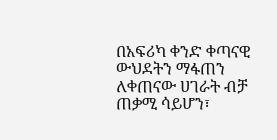በአፍሪካ ቀንድ ቀጣናዊ ውህደትን ማፋጠን ለቀጠናው ሀገራት ብቻ ጠቃሚ ሳይሆን፣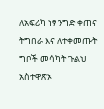ለአፍሪካ ነፃ ንግድ ቀጠና ትግበራ እና ለተቀመጡት ግቦች መሳካት ጉልህ አስተዋጽኦ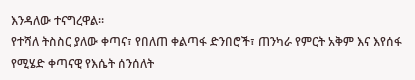እንዳለው ተናግረዋል።
የተሻለ ትስስር ያለው ቀጣና፣ የበለጠ ቀልጣፋ ድንበሮች፣ ጠንካራ የምርት አቅም እና እየሰፋ የሚሄድ ቀጣናዊ የእሴት ሰንሰለት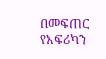በመፍጠር የአፍሪካን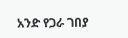አንድ የጋራ ገበያ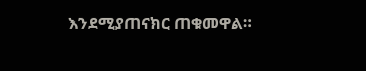እንደሚያጠናክር ጠቁመዋል።